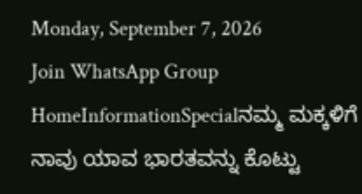Monday, September 7, 2026
Join WhatsApp Group
HomeInformationSpecialನಮ್ಮ ಮಕ್ಕಳಿಗೆ ನಾವು ಯಾವ ಭಾರತವನ್ನು ಕೊಟ್ಟು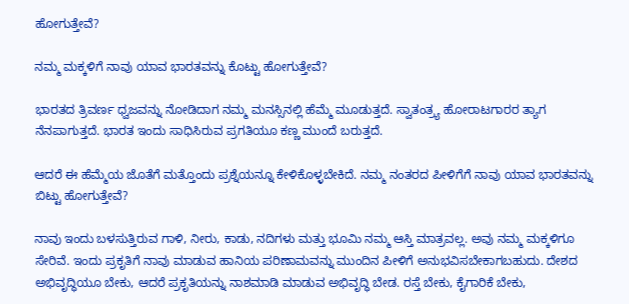ಹೋಗುತ್ತೇವೆ?

ನಮ್ಮ ಮಕ್ಕಳಿಗೆ ನಾವು ಯಾವ ಭಾರತವನ್ನು ಕೊಟ್ಟು ಹೋಗುತ್ತೇವೆ?

ಭಾರತದ ತ್ರಿವರ್ಣ ಧ್ವಜವನ್ನು ನೋಡಿದಾಗ ನಮ್ಮ ಮನಸ್ಸಿನಲ್ಲಿ ಹೆಮ್ಮೆ ಮೂಡುತ್ತದೆ. ಸ್ವಾತಂತ್ರ್ಯ ಹೋರಾಟಗಾರರ ತ್ಯಾಗ ನೆನಪಾಗುತ್ತದೆ. ಭಾರತ ಇಂದು ಸಾಧಿಸಿರುವ ಪ್ರಗತಿಯೂ ಕಣ್ಣ ಮುಂದೆ ಬರುತ್ತದೆ.

ಆದರೆ ಈ ಹೆಮ್ಮೆಯ ಜೊತೆಗೆ ಮತ್ತೊಂದು ಪ್ರಶ್ನೆಯನ್ನೂ ಕೇಳಿಕೊಳ್ಳಬೇಕಿದೆ. ನಮ್ಮ ನಂತರದ ಪೀಳಿಗೆಗೆ ನಾವು ಯಾವ ಭಾರತವನ್ನು ಬಿಟ್ಟು ಹೋಗುತ್ತೇವೆ?

ನಾವು ಇಂದು ಬಳಸುತ್ತಿರುವ ಗಾಳಿ, ನೀರು, ಕಾಡು, ನದಿಗಳು ಮತ್ತು ಭೂಮಿ ನಮ್ಮ ಆಸ್ತಿ ಮಾತ್ರವಲ್ಲ. ಅವು ನಮ್ಮ ಮಕ್ಕಳಿಗೂ ಸೇರಿವೆ. ಇಂದು ಪ್ರಕೃತಿಗೆ ನಾವು ಮಾಡುವ ಹಾನಿಯ ಪರಿಣಾಮವನ್ನು ಮುಂದಿನ ಪೀಳಿಗೆ ಅನುಭವಿಸಬೇಕಾಗಬಹುದು. ದೇಶದ ಅಭಿವೃದ್ಧಿಯೂ ಬೇಕು, ಆದರೆ ಪ್ರಕೃತಿಯನ್ನು ನಾಶಮಾಡಿ ಮಾಡುವ ಅಭಿವೃದ್ಧಿ ಬೇಡ. ರಸ್ತೆ ಬೇಕು, ಕೈಗಾರಿಕೆ ಬೇಕು,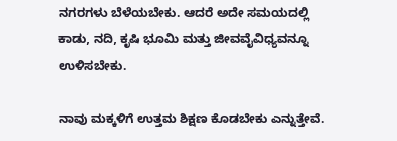ನಗರಗಳು ಬೆಳೆಯಬೇಕು. ಆದರೆ ಅದೇ ಸಮಯದಲ್ಲಿ ಕಾಡು, ನದಿ, ಕೃಷಿ ಭೂಮಿ ಮತ್ತು ಜೀವವೈವಿಧ್ಯವನ್ನೂ ಉಳಿಸಬೇಕು.

ನಾವು ಮಕ್ಕಳಿಗೆ ಉತ್ತಮ ಶಿಕ್ಷಣ ಕೊಡಬೇಕು ಎನ್ನುತ್ತೇವೆ.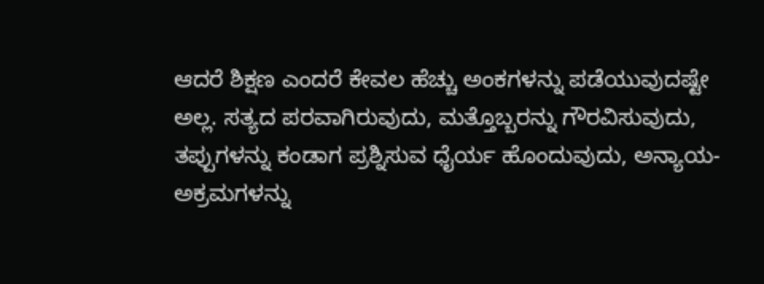ಆದರೆ ಶಿಕ್ಷಣ ಎಂದರೆ ಕೇವಲ ಹೆಚ್ಚು ಅಂಕಗಳನ್ನು ಪಡೆಯುವುದಷ್ಟೇ ಅಲ್ಲ. ಸತ್ಯದ ಪರವಾಗಿರುವುದು, ಮತ್ತೊಬ್ಬರನ್ನು ಗೌರವಿಸುವುದು, ತಪ್ಪುಗಳನ್ನು ಕಂಡಾಗ ಪ್ರಶ್ನಿಸುವ ಧೈರ್ಯ ಹೊಂದುವುದು, ಅನ್ಯಾಯ-ಅಕ್ರಮಗಳನ್ನು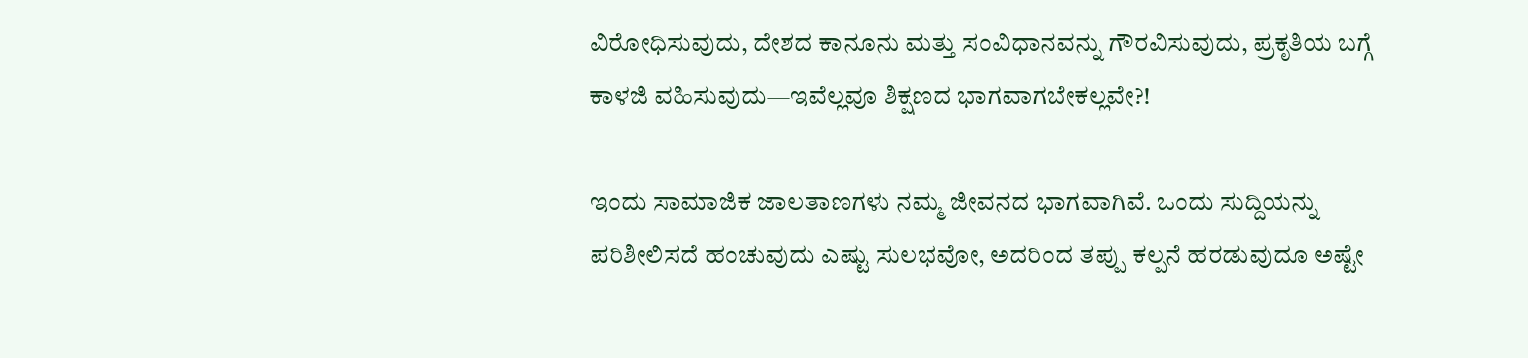ವಿರೋಧಿಸುವುದು, ದೇಶದ ಕಾನೂನು ಮತ್ತು ಸಂವಿಧಾನವನ್ನು ಗೌರವಿಸುವುದು, ಪ್ರಕೃತಿಯ ಬಗ್ಗೆ ಕಾಳಜಿ ವಹಿಸುವುದು—ಇವೆಲ್ಲವೂ ಶಿಕ್ಷಣದ ಭಾಗವಾಗಬೇಕಲ್ಲವೇ?!

ಇಂದು ಸಾಮಾಜಿಕ ಜಾಲತಾಣಗಳು ನಮ್ಮ ಜೀವನದ ಭಾಗವಾಗಿವೆ. ಒಂದು ಸುದ್ದಿಯನ್ನು ಪರಿಶೀಲಿಸದೆ ಹಂಚುವುದು ಎಷ್ಟು ಸುಲಭವೋ, ಅದರಿಂದ ತಪ್ಪು ಕಲ್ಪನೆ ಹರಡುವುದೂ ಅಷ್ಟೇ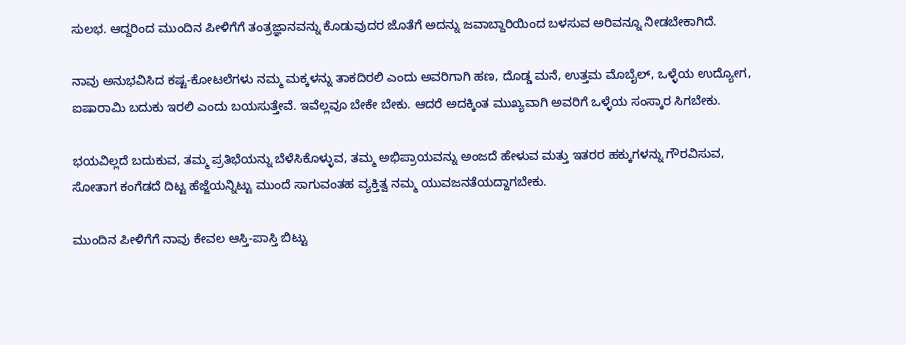ಸುಲಭ. ಆದ್ದರಿಂದ ಮುಂದಿನ ಪೀಳಿಗೆಗೆ ತಂತ್ರಜ್ಞಾನವನ್ನು ಕೊಡುವುದರ ಜೊತೆಗೆ ಅದನ್ನು ಜವಾಬ್ದಾರಿಯಿಂದ ಬಳಸುವ ಅರಿವನ್ನೂ ನೀಡಬೇಕಾಗಿದೆ.

ನಾವು ಅನುಭವಿಸಿದ ಕಷ್ಟ-ಕೋಟಲೆಗಳು ನಮ್ಮ ಮಕ್ಕಳನ್ನು ತಾಕದಿರಲಿ ಎಂದು ಅವರಿಗಾಗಿ ಹಣ, ದೊಡ್ಡ ಮನೆ, ಉತ್ತಮ ಮೊಬೈಲ್, ಒಳ್ಳೆಯ ಉದ್ಯೋಗ, ಐಷಾರಾಮಿ ಬದುಕು ಇರಲಿ ಎಂದು ಬಯಸುತ್ತೇವೆ. ಇವೆಲ್ಲವೂ ಬೇಕೇ ಬೇಕು. ಆದರೆ ಅದಕ್ಕಿಂತ ಮುಖ್ಯವಾಗಿ ಅವರಿಗೆ ಒಳ್ಳೆಯ ಸಂಸ್ಕಾರ ಸಿಗಬೇಕು.

ಭಯವಿಲ್ಲದೆ ಬದುಕುವ, ತಮ್ಮ ಪ್ರತಿಭೆಯನ್ನು ಬೆಳೆಸಿಕೊಳ್ಳುವ, ತಮ್ಮ ಅಭಿಪ್ರಾಯವನ್ನು ಅಂಜದೆ ಹೇಳುವ ಮತ್ತು ಇತರರ ಹಕ್ಕುಗಳನ್ನು ಗೌರವಿಸುವ, ಸೋತಾಗ ಕಂಗೆಡದೆ ದಿಟ್ಟ ಹೆಜ್ಜೆಯನ್ನಿಟ್ಟು ಮುಂದೆ ಸಾಗುವಂತಹ ವ್ಯಕ್ತಿತ್ವ ನಮ್ಮ ಯುವಜನತೆಯದ್ದಾಗಬೇಕು.

ಮುಂದಿನ ಪೀಳಿಗೆಗೆ ನಾವು ಕೇವಲ ಆಸ್ತಿ-ಪಾಸ್ತಿ ಬಿಟ್ಟು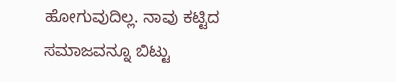ಹೋಗುವುದಿಲ್ಲ. ನಾವು ಕಟ್ಟಿದ ಸಮಾಜವನ್ನೂ ಬಿಟ್ಟು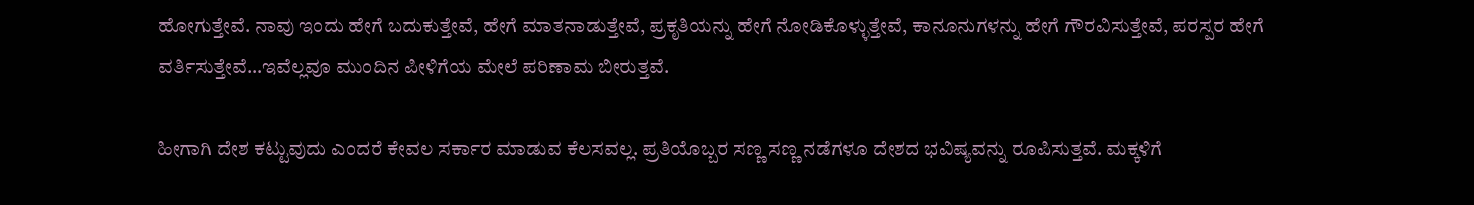ಹೋಗುತ್ತೇವೆ. ನಾವು ಇಂದು ಹೇಗೆ ಬದುಕುತ್ತೇವೆ, ಹೇಗೆ ಮಾತನಾಡುತ್ತೇವೆ, ಪ್ರಕೃತಿಯನ್ನು ಹೇಗೆ ನೋಡಿಕೊಳ್ಳುತ್ತೇವೆ, ಕಾನೂನುಗಳನ್ನು ಹೇಗೆ ಗೌರವಿಸುತ್ತೇವೆ, ಪರಸ್ಪರ ಹೇಗೆ ವರ್ತಿಸುತ್ತೇವೆ…ಇವೆಲ್ಲವೂ ಮುಂದಿನ ಪೀಳಿಗೆಯ ಮೇಲೆ ಪರಿಣಾಮ ಬೀರುತ್ತವೆ.

ಹೀಗಾಗಿ ದೇಶ ಕಟ್ಟುವುದು ಎಂದರೆ ಕೇವಲ ಸರ್ಕಾರ ಮಾಡುವ ಕೆಲಸವಲ್ಲ. ಪ್ರತಿಯೊಬ್ಬರ ಸಣ್ಣ ಸಣ್ಣ ನಡೆಗಳೂ ದೇಶದ ಭವಿಷ್ಯವನ್ನು ರೂಪಿಸುತ್ತವೆ. ಮಕ್ಕಳಿಗೆ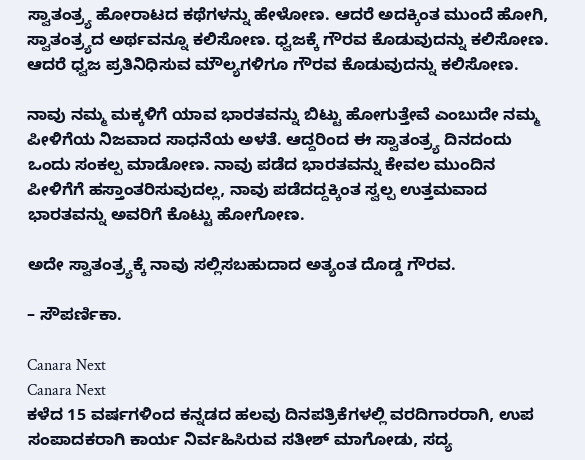ಸ್ವಾತಂತ್ರ್ಯ ಹೋರಾಟದ ಕಥೆಗಳನ್ನು ಹೇಳೋಣ. ಆದರೆ ಅದಕ್ಕಿಂತ ಮುಂದೆ ಹೋಗಿ, ಸ್ವಾತಂತ್ರ್ಯದ ಅರ್ಥವನ್ನೂ ಕಲಿಸೋಣ. ಧ್ವಜಕ್ಕೆ ಗೌರವ ಕೊಡುವುದನ್ನು ಕಲಿಸೋಣ. ಆದರೆ ಧ್ವಜ ಪ್ರತಿನಿಧಿಸುವ ಮೌಲ್ಯಗಳಿಗೂ ಗೌರವ ಕೊಡುವುದನ್ನು ಕಲಿಸೋಣ.

ನಾವು ನಮ್ಮ ಮಕ್ಕಳಿಗೆ ಯಾವ ಭಾರತವನ್ನು ಬಿಟ್ಟು ಹೋಗುತ್ತೇವೆ ಎಂಬುದೇ ನಮ್ಮ ಪೀಳಿಗೆಯ ನಿಜವಾದ ಸಾಧನೆಯ ಅಳತೆ. ಆದ್ದರಿಂದ ಈ ಸ್ವಾತಂತ್ರ್ಯ ದಿನದಂದು ಒಂದು ಸಂಕಲ್ಪ ಮಾಡೋಣ. ನಾವು ಪಡೆದ ಭಾರತವನ್ನು ಕೇವಲ ಮುಂದಿನ ಪೀಳಿಗೆಗೆ ಹಸ್ತಾಂತರಿಸುವುದಲ್ಲ, ನಾವು ಪಡೆದದ್ದಕ್ಕಿಂತ ಸ್ವಲ್ಪ ಉತ್ತಮವಾದ ಭಾರತವನ್ನು ಅವರಿಗೆ ಕೊಟ್ಟು ಹೋಗೋಣ.

ಅದೇ ಸ್ವಾತಂತ್ರ್ಯಕ್ಕೆ ನಾವು ಸಲ್ಲಿಸಬಹುದಾದ ಅತ್ಯಂತ ದೊಡ್ಡ ಗೌರವ.

– ಸೌಪರ್ಣಿಕಾ.

Canara Next
Canara Next
ಕಳೆದ 15 ವರ್ಷಗಳಿಂದ ಕನ್ನಡದ ಹಲವು ದಿನಪತ್ರಿಕೆಗಳಲ್ಲಿ ವರದಿಗಾರರಾಗಿ, ಉಪ ಸಂಪಾದಕರಾಗಿ ಕಾರ್ಯ ನಿರ್ವಹಿಸಿರುವ ಸತೀಶ್‌ ಮಾಗೋಡು, ಸದ್ಯ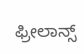ಫ್ರೀಲಾನ್ಸ್‌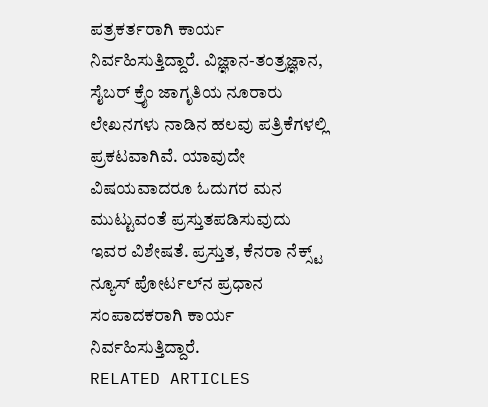ಪತ್ರಕರ್ತರಾಗಿ ಕಾರ್ಯ ನಿರ್ವಹಿಸುತ್ತಿದ್ದಾರೆ. ವಿಜ್ಞಾನ-ತಂತ್ರಜ್ಞಾನ, ಸೈಬರ್‌ ಕ್ರೈಂ ಜಾಗೃತಿಯ ನೂರಾರು ಲೇಖನಗಳು ನಾಡಿನ ಹಲವು ಪತ್ರಿಕೆಗಳಲ್ಲಿ ಪ್ರಕಟವಾಗಿವೆ. ಯಾವುದೇ ವಿಷಯವಾದರೂ ಓದುಗರ ಮನ ಮುಟ್ಟುವಂತೆ ಪ್ರಸ್ತುತಪಡಿಸುವುದು ಇವರ ವಿಶೇಷತೆ. ಪ್ರಸ್ತುತ, ಕೆನರಾ ನೆಕ್ಸ್ಟ್‌ ನ್ಯೂಸ್‌ ಪೋರ್ಟಲ್‌ನ ಪ್ರಧಾನ ಸಂಪಾದಕರಾಗಿ ಕಾರ್ಯ ನಿರ್ವಹಿಸುತ್ತಿದ್ದಾರೆ.
RELATED ARTICLES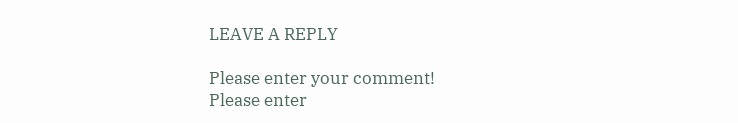LEAVE A REPLY

Please enter your comment!
Please enter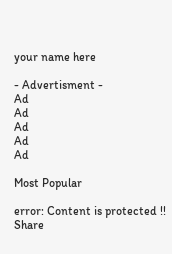your name here

- Advertisment -
Ad
Ad
Ad
Ad
Ad

Most Popular

error: Content is protected !!
Share